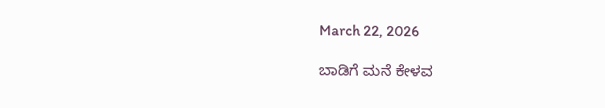March 22, 2026

ಬಾಡಿಗೆ ಮನೆ ಕೇಳವ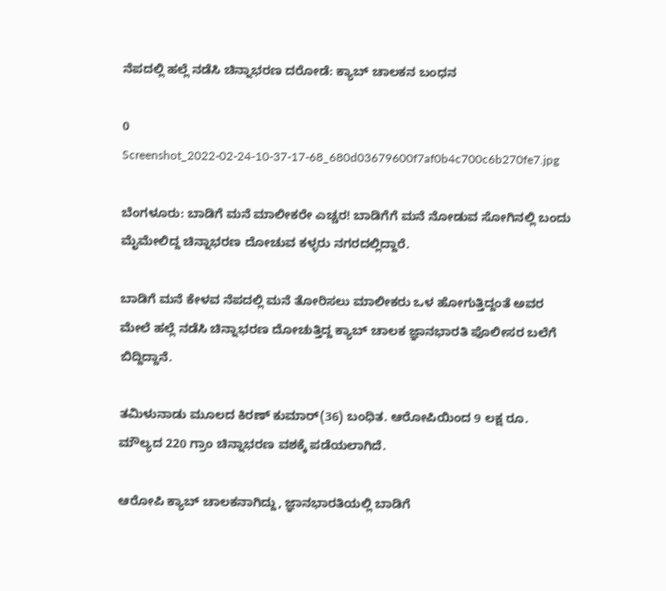ನೆಪದಲ್ಲಿ ಹಲ್ಲೆ ನಡೆಸಿ ಚಿನ್ನಾಭರಣ ದರೋಡೆ: ಕ್ಯಾಬ್‌ ಚಾಲಕನ‌ ಬಂಧನ

0
Screenshot_2022-02-24-10-37-17-68_680d03679600f7af0b4c700c6b270fe7.jpg

ಬೆಂಗಳೂರು: ಬಾಡಿಗೆ ಮನೆ ಮಾಲೀಕರೇ ಎಚ್ಚರ! ಬಾಡಿಗೆಗೆ ಮನೆ ನೋಡುವ ಸೋಗಿನಲ್ಲಿ ಬಂದು ಮೈಮೇಲಿದ್ದ ಚಿನ್ನಾಭರಣ ದೋಚುವ ಕಳ್ಳರು ನಗರದಲ್ಲಿದ್ದಾರೆ.

ಬಾಡಿಗೆ ಮನೆ ಕೇಳವ ನೆಪದಲ್ಲಿ ಮನೆ ತೋರಿಸಲು ಮಾಲೀಕರು ಒಳ ಹೋಗುತ್ತಿದ್ದಂತೆ ಅವರ ಮೇಲೆ ಹಲ್ಲೆ ನಡೆಸಿ ಚಿನ್ನಾಭರಣ ದೋಚುತ್ತಿದ್ದ ಕ್ಯಾಬ್‌ ಚಾಲಕ ಜ್ಞಾನಭಾರತಿ ಪೊಲೀಸರ ಬಲೆಗೆ ಬಿದ್ದಿದ್ದಾನೆ.

ತಮಿಳುನಾಡು ಮೂಲದ ಕಿರಣ್‌ ಕುಮಾರ್‌(36) ಬಂಧಿತ. ಆರೋಪಿಯಿಂದ 9 ಲಕ್ಷ ರೂ. ಮೌಲ್ಯದ 220 ಗ್ರಾಂ ಚಿನ್ನಾಭರಣ ವಶಕ್ಕೆ ಪಡೆಯಲಾಗಿದೆ.

ಆರೋಪಿ ಕ್ಯಾಬ್‌ ಚಾಲಕನಾಗಿದ್ದು, ಜ್ಞಾನಭಾರತಿಯಲ್ಲಿ ಬಾಡಿಗೆ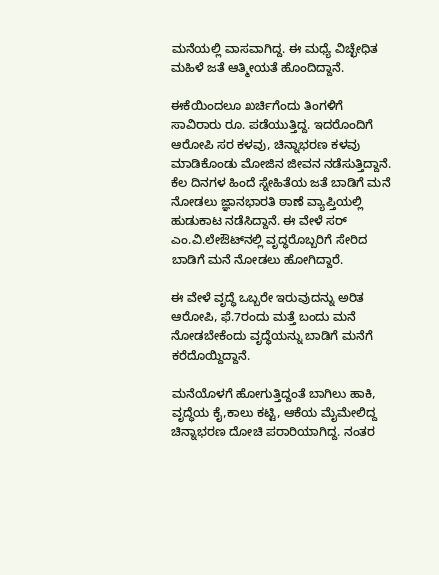ಮನೆಯಲ್ಲಿ ವಾಸವಾಗಿದ್ದ. ಈ ಮಧ್ಯೆ ವಿಚ್ಛೇಧಿತ ಮಹಿಳೆ ಜತೆ ಆತ್ಮೀಯತೆ ಹೊಂದಿದ್ದಾನೆ.

ಈಕೆಯಿಂದಲೂ ಖರ್ಚಿಗೆಂದು ತಿಂಗಳಿಗೆ ಸಾವಿರಾರು ರೂ. ಪಡೆಯುತ್ತಿದ್ದ. ಇದರೊಂದಿಗೆ ಆರೋಪಿ ಸರ ಕಳವು, ಚಿನ್ನಾಭರಣ ಕಳವು ಮಾಡಿಕೊಂಡು ಮೋಜಿನ ಜೀವನ ನಡೆಸುತ್ತಿದ್ದಾನೆ. ಕೆಲ ದಿನಗಳ ಹಿಂದೆ ಸ್ನೇಹಿತೆಯ ಜತೆ ಬಾಡಿಗೆ ಮನೆ ನೋಡಲು ಜ್ಞಾನಭಾರತಿ ಠಾಣೆ ವ್ಯಾಪ್ತಿಯಲ್ಲಿ ಹುಡುಕಾಟ ನಡೆಸಿದ್ದಾನೆ. ಈ ವೇಳೆ ಸರ್‌ ಎಂ.ವಿ.ಲೇಔಟ್‌ನಲ್ಲಿ ವೃದ್ಧರೊಬ್ಬರಿಗೆ ಸೇರಿದ ಬಾಡಿಗೆ ಮನೆ ನೋಡಲು ಹೋಗಿದ್ದಾರೆ.

ಈ ವೇಳೆ ವೃದ್ಧೆ ಒಬ್ಬರೇ ಇರುವುದನ್ನು ಅರಿತ ಆರೋಪಿ, ಫೆ.7ರಂದು ಮತ್ತೆ ಬಂದು ಮನೆ ನೋಡಬೇಕೆಂದು ವೃದ್ಧೆಯನ್ನು ಬಾಡಿಗೆ ಮನೆಗೆ ಕರೆದೊಯ್ದಿದ್ದಾನೆ.

ಮನೆಯೊಳಗೆ ಹೋಗುತ್ತಿದ್ದಂತೆ ಬಾಗಿಲು ಹಾಕಿ, ವೃದ್ಧೆಯ ಕೈ,ಕಾಲು ಕಟ್ಟಿ, ಆಕೆಯ ಮೈಮೇಲಿದ್ದ ಚಿನ್ನಾಭರಣ ದೋಚಿ ಪರಾರಿಯಾಗಿದ್ದ. ನಂತರ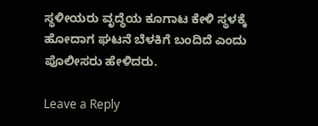ಸ್ಥಳೀಯರು ವೃದ್ಧೆಯ ಕೂಗಾಟ ಕೇಳಿ ಸ್ಥಳಕ್ಕೆ ಹೋದಾಗ ಘಟನೆ ಬೆಳಕಿಗೆ ಬಂದಿದೆ ಎಂದು ಪೊಲೀಸರು ಹೇಳಿದರು.

Leave a Reply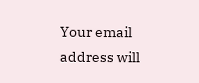Your email address will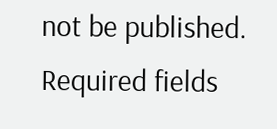not be published. Required fields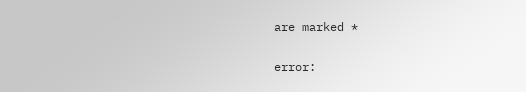are marked *

error: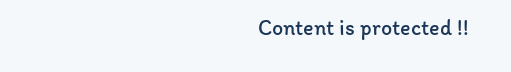Content is protected !!